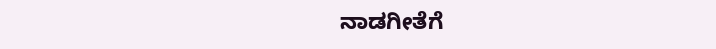ನಾಡಗೀತೆಗೆ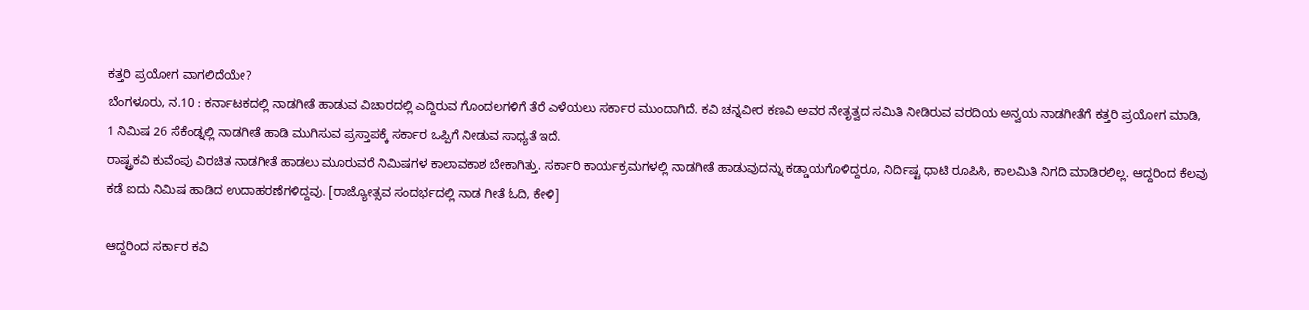ಕತ್ತರಿ ಪ್ರಯೋಗ ವಾಗಲಿದೆಯೇ?
ಬೆಂಗಳೂರು, ನ.10 : ಕರ್ನಾಟಕದಲ್ಲಿ ನಾಡಗೀತೆ ಹಾಡುವ ವಿಚಾರದಲ್ಲಿ ಎದ್ದಿರುವ ಗೊಂದಲಗಳಿಗೆ ತೆರೆ ಎಳೆಯಲು ಸರ್ಕಾರ ಮುಂದಾಗಿದೆ. ಕವಿ ಚನ್ನವೀರ ಕಣವಿ ಅವರ ನೇತೃತ್ವದ ಸಮಿತಿ ನೀಡಿರುವ ವರದಿಯ ಅನ್ವಯ ನಾಡಗೀತೆಗೆ ಕತ್ತರಿ ಪ್ರಯೋಗ ಮಾಡಿ, 1 ನಿಮಿಷ 26 ಸೆಕೆಂಡ್ನಲ್ಲಿ ನಾಡಗೀತೆ ಹಾಡಿ ಮುಗಿಸುವ ಪ್ರಸ್ತಾಪಕ್ಕೆ ಸರ್ಕಾರ ಒಪ್ಪಿಗೆ ನೀಡುವ ಸಾಧ್ಯತೆ ಇದೆ.
ರಾಷ್ಟ್ರಕವಿ ಕುವೆಂಪು ವಿರಚಿತ ನಾಡಗೀತೆ ಹಾಡಲು ಮೂರುವರೆ ನಿಮಿಷಗಳ ಕಾಲಾವಕಾಶ ಬೇಕಾಗಿತ್ತು. ಸರ್ಕಾರಿ ಕಾರ್ಯಕ್ರಮಗಳಲ್ಲಿ ನಾಡಗೀತೆ ಹಾಡುವುದನ್ನು ಕಡ್ಡಾಯಗೊಳಿದ್ದರೂ, ನಿರ್ದಿಷ್ಟ ಧಾಟಿ ರೂಪಿಸಿ, ಕಾಲಮಿತಿ ನಿಗದಿ ಮಾಡಿರಲಿಲ್ಲ. ಆದ್ದರಿಂದ ಕೆಲವು ಕಡೆ ಐದು ನಿಮಿಷ ಹಾಡಿದ ಉದಾಹರಣೆಗಳಿದ್ದವು. [ರಾಜ್ಯೋತ್ಸವ ಸಂದರ್ಭದಲ್ಲಿ ನಾಡ ಗೀತೆ ಓದಿ, ಕೇಳಿ]

ಆದ್ದರಿಂದ ಸರ್ಕಾರ ಕವಿ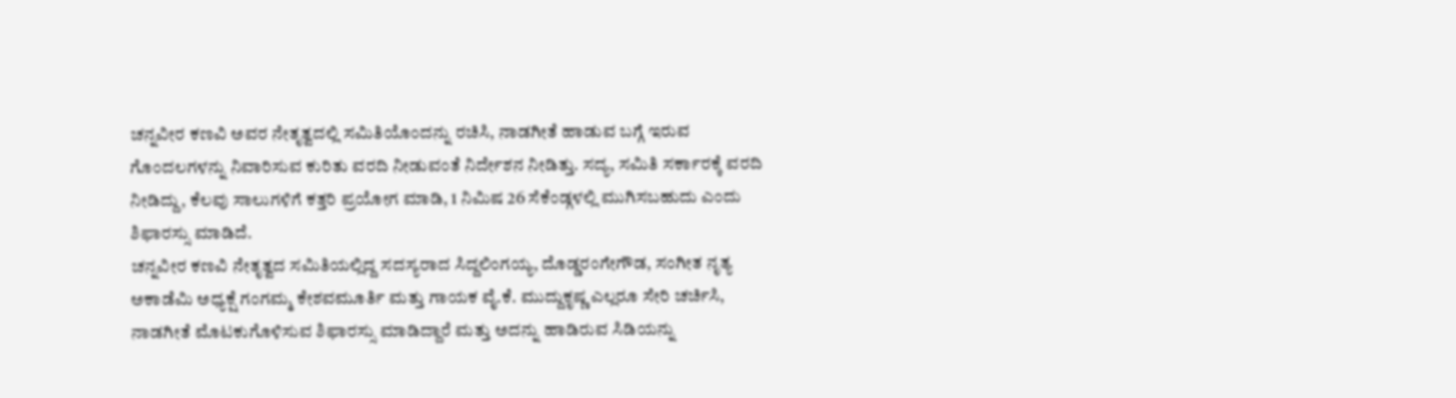ಚನ್ನವೀರ ಕಣವಿ ಅವರ ನೇತೃತ್ವದಲ್ಲಿ ಸಮಿತಿಯೊಂದನ್ನು ರಚಿಸಿ, ನಾಡಗೀತೆ ಹಾಡುವ ಬಗ್ಗೆ ಇರುವ ಗೊಂದಲಗಳನ್ನು ನಿವಾರಿಸುವ ಕುರಿತು ವರದಿ ನೀಡುವಂತೆ ನಿರ್ದೇಶನ ನೀಡಿತ್ತು. ಸದ್ಯ, ಸಮಿತಿ ಸರ್ಕಾರಕ್ಕೆ ವರದಿ ನೀಡಿದ್ದು, ಕೆಲವು ಸಾಲುಗಳಿಗೆ ಕತ್ತರಿ ಪ್ರಯೋಗ ಮಾಡಿ, 1 ನಿಮಿಷ 26 ಸೆಕೆಂಡ್ಗಳಲ್ಲಿ ಮುಗಿಸಬಹುದು ಎಂದು ಶಿಫಾರಸ್ಸು ಮಾಡಿದೆ.
ಚನ್ನವೀರ ಕಣವಿ ನೇತೃತ್ವದ ಸಮಿತಿಯಲ್ಲಿದ್ದ ಸದಸ್ಯರಾದ ಸಿದ್ದಲಿಂಗಯ್ಯ, ದೊಡ್ಡರಂಗೇಗೌಡ, ಸಂಗೀತ ನೃತ್ಯ ಅಕಾಡೆಮಿ ಅಧ್ಯಕ್ಷೆ ಗಂಗಮ್ಮ ಕೇಶವಮೂರ್ತಿ ಮತ್ತು ಗಾಯಕ ವೈ.ಕೆ. ಮುದ್ದುಕೃಷ್ಣ ಎಲ್ಲರೂ ಸೇರಿ ಚರ್ಚಿಸಿ, ನಾಡಗೀತೆ ಮೊಟಕುಗೊಳಿಸುವ ಶಿಫಾರಸ್ಸು ಮಾಡಿದ್ದಾರೆ ಮತ್ತು ಅದನ್ನು ಹಾಡಿರುವ ಸಿಡಿಯನ್ನು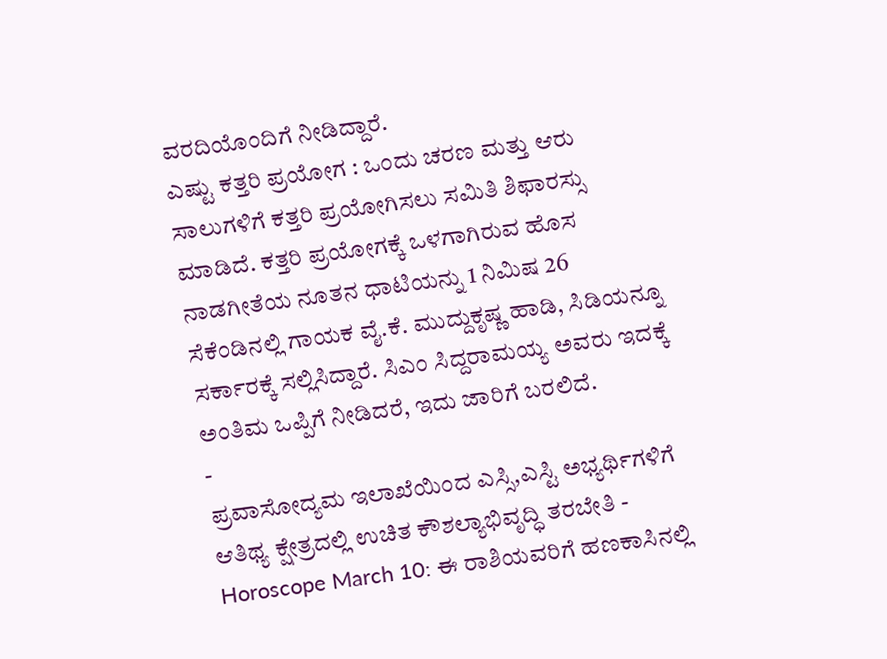ವರದಿಯೊಂದಿಗೆ ನೀಡಿದ್ದಾರೆ.
ಎಷ್ಟು ಕತ್ತರಿ ಪ್ರಯೋಗ : ಒಂದು ಚರಣ ಮತ್ತು ಆರು ಸಾಲುಗಳಿಗೆ ಕತ್ತರಿ ಪ್ರಯೋಗಿಸಲು ಸಮಿತಿ ಶಿಫಾರಸ್ಸು ಮಾಡಿದೆ. ಕತ್ತರಿ ಪ್ರಯೋಗಕ್ಕೆ ಒಳಗಾಗಿರುವ ಹೊಸ ನಾಡಗೀತೆಯ ನೂತನ ಧಾಟಿಯನ್ನು 1 ನಿಮಿಷ 26 ಸೆಕೆಂಡಿನಲ್ಲಿ ಗಾಯಕ ವೈ.ಕೆ. ಮುದ್ದುಕೃಷ್ಣ ಹಾಡಿ, ಸಿಡಿಯನ್ನೂ ಸರ್ಕಾರಕ್ಕೆ ಸಲ್ಲಿಸಿದ್ದಾರೆ. ಸಿಎಂ ಸಿದ್ದರಾಮಯ್ಯ ಅವರು ಇದಕ್ಕೆ ಅಂತಿಮ ಒಪ್ಪಿಗೆ ನೀಡಿದರೆ, ಇದು ಜಾರಿಗೆ ಬರಲಿದೆ.
-
ಪ್ರವಾಸೋದ್ಯಮ ಇಲಾಖೆಯಿಂದ ಎಸ್ಸಿ,ಎಸ್ಟಿ ಅಭ್ಯರ್ಥಿಗಳಿಗೆ ಆತಿಥ್ಯ ಕ್ಷೇತ್ರದಲ್ಲಿ ಉಚಿತ ಕೌಶಲ್ಯಾಭಿವೃದ್ಧಿ ತರಬೇತಿ -
Horoscope March 10: ಈ ರಾಶಿಯವರಿಗೆ ಹಣಕಾಸಿನಲ್ಲಿ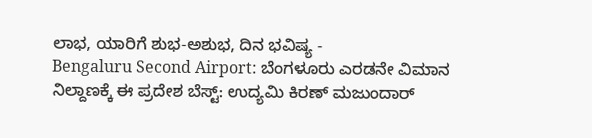ಲಾಭ, ಯಾರಿಗೆ ಶುಭ-ಅಶುಭ, ದಿನ ಭವಿಷ್ಯ -
Bengaluru Second Airport: ಬೆಂಗಳೂರು ಎರಡನೇ ವಿಮಾನ ನಿಲ್ದಾಣಕ್ಕೆ ಈ ಪ್ರದೇಶ ಬೆಸ್ಟ್: ಉದ್ಯಮಿ ಕಿರಣ್ ಮಜುಂದಾರ್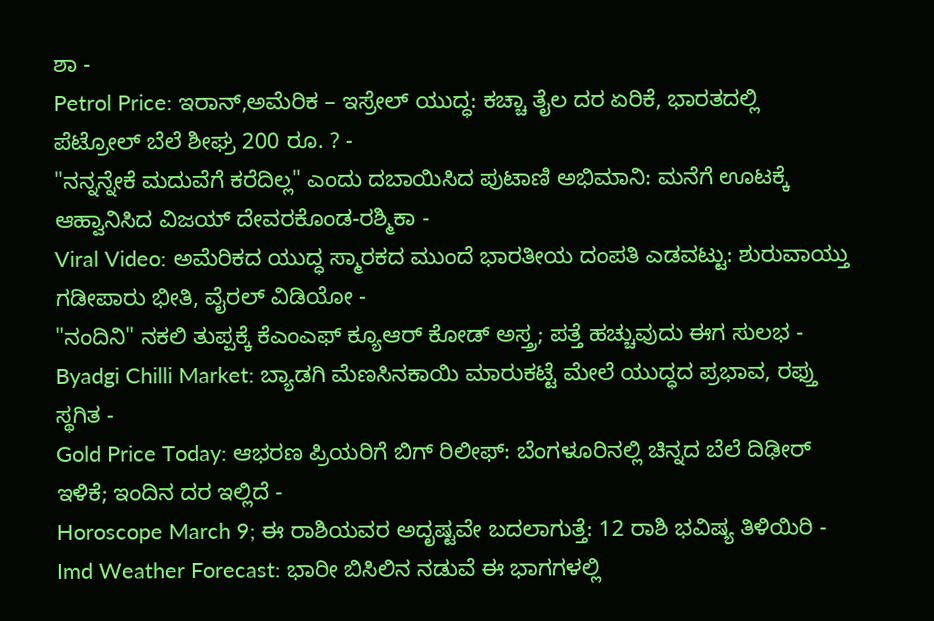ಶಾ -
Petrol Price: ಇರಾನ್,ಅಮೆರಿಕ – ಇಸ್ರೇಲ್ ಯುದ್ಧ: ಕಚ್ಚಾ ತೈಲ ದರ ಏರಿಕೆ, ಭಾರತದಲ್ಲಿ ಪೆಟ್ರೋಲ್ ಬೆಲೆ ಶೀಘ್ರ 200 ರೂ. ? -
"ನನ್ನನ್ನೇಕೆ ಮದುವೆಗೆ ಕರೆದಿಲ್ಲ" ಎಂದು ದಬಾಯಿಸಿದ ಪುಟಾಣಿ ಅಭಿಮಾನಿ: ಮನೆಗೆ ಊಟಕ್ಕೆ ಆಹ್ವಾನಿಸಿದ ವಿಜಯ್ ದೇವರಕೊಂಡ-ರಶ್ಮಿಕಾ -
Viral Video: ಅಮೆರಿಕದ ಯುದ್ಧ ಸ್ಮಾರಕದ ಮುಂದೆ ಭಾರತೀಯ ದಂಪತಿ ಎಡವಟ್ಟು: ಶುರುವಾಯ್ತು ಗಡೀಪಾರು ಭೀತಿ, ವೈರಲ್ ವಿಡಿಯೋ -
"ನಂದಿನಿ" ನಕಲಿ ತುಪ್ಪಕ್ಕೆ ಕೆಎಂಎಫ್ ಕ್ಯೂಆರ್ ಕೋಡ್ ಅಸ್ತ್ರ; ಪತ್ತೆ ಹಚ್ಚುವುದು ಈಗ ಸುಲಭ -
Byadgi Chilli Market: ಬ್ಯಾಡಗಿ ಮೆಣಸಿನಕಾಯಿ ಮಾರುಕಟ್ಟೆ ಮೇಲೆ ಯುದ್ಧದ ಪ್ರಭಾವ, ರಫ್ತು ಸ್ಥಗಿತ -
Gold Price Today: ಆಭರಣ ಪ್ರಿಯರಿಗೆ ಬಿಗ್ ರಿಲೀಫ್: ಬೆಂಗಳೂರಿನಲ್ಲಿ ಚಿನ್ನದ ಬೆಲೆ ದಿಢೀರ್ ಇಳಿಕೆ; ಇಂದಿನ ದರ ಇಲ್ಲಿದೆ -
Horoscope March 9; ಈ ರಾಶಿಯವರ ಅದೃಷ್ಟವೇ ಬದಲಾಗುತ್ತೆ: 12 ರಾಶಿ ಭವಿಷ್ಯ ತಿಳಿಯಿರಿ -
Imd Weather Forecast: ಭಾರೀ ಬಿಸಿಲಿನ ನಡುವೆ ಈ ಭಾಗಗಳಲ್ಲಿ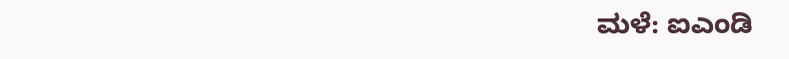ಮಳೆ: ಐಎಂಡಿ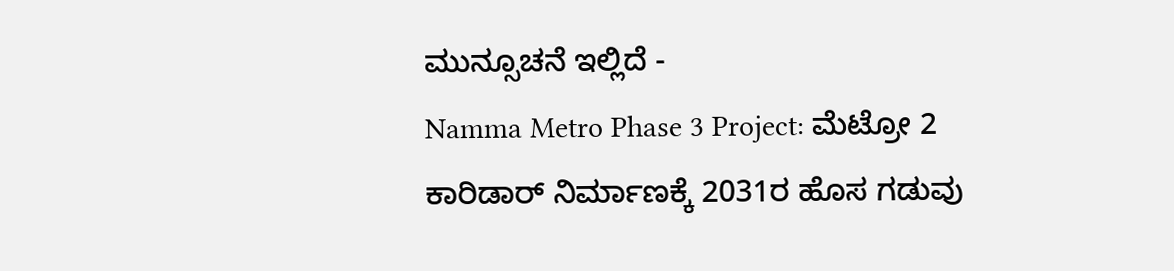ಮುನ್ಸೂಚನೆ ಇಲ್ಲಿದೆ -
Namma Metro Phase 3 Project: ಮೆಟ್ರೋ 2 ಕಾರಿಡಾರ್ ನಿರ್ಮಾಣಕ್ಕೆ 2031ರ ಹೊಸ ಗಡುವು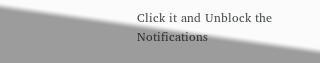Click it and Unblock the Notifications